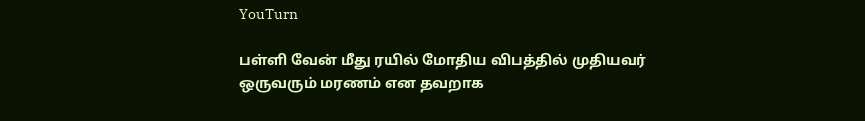YouTurn

பள்ளி வேன் மீது ரயில் மோதிய விபத்தில் முதியவர் ஒருவரும் மரணம் என தவறாக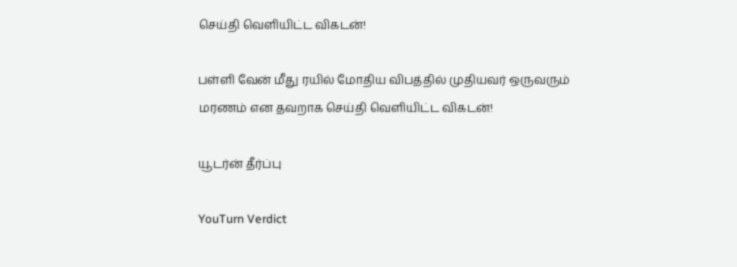செய்தி வெளியிட்ட விகடன்!

பள்ளி வேன் மீது ரயில் மோதிய விபத்தில் முதியவர் ஒருவரும் மரணம் என தவறாக செய்தி வெளியிட்ட விகடன்!

யூடர்ன் தீர்ப்பு

YouTurn Verdict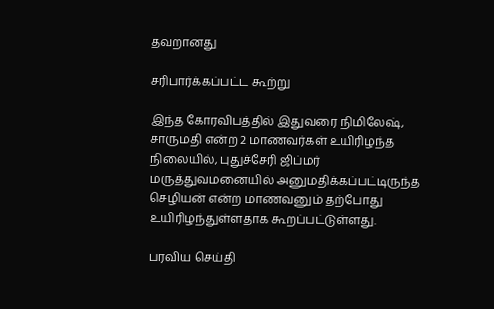தவறானது

சரிபார்க்கப்பட்ட கூற்று

இந்த கோரவிபத்தில் இதுவரை நிமிலேஷ், சாருமதி என்ற 2 மாணவர்கள் உயிரிழந்த நிலையில், புதுச்சேரி ஜிப்மர் மருத்துவமனையில் அனுமதிக்கப்பட்டிருந்த செழியன் என்ற மாணவனும் தற்போது உயிரிழந்துள்ளதாக கூறப்பட்டுள்ளது.

பரவிய செய்தி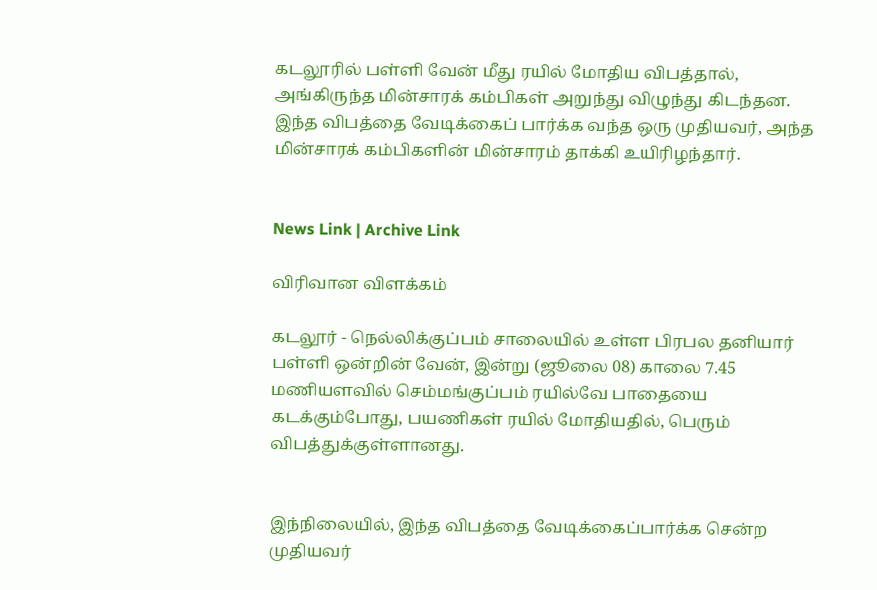கடலூரில் பள்ளி வேன் மீது ரயில் மோதிய விபத்தால், அங்கிருந்த மின்சாரக் கம்பிகள் அறுந்து விழுந்து கிடந்தன. இந்த விபத்தை வேடிக்கைப் பார்க்க வந்த ஒரு முதியவர், அந்த மின்சாரக் கம்பிகளின் மின்சாரம் தாக்கி உயிரிழந்தார்.


News Link | Archive Link

விரிவான விளக்கம்

கடலூர் - நெல்லிக்குப்பம் சாலையில் உள்ள பிரபல தனியார் பள்ளி ஒன்றின் வேன், இன்று (ஜூலை 08) காலை 7.45 மணியளவில் செம்மங்குப்பம் ரயில்வே பாதையை கடக்கும்போது, பயணிகள் ரயில் மோதியதில், பெரும் விபத்துக்குள்ளானது.


இந்நிலையில், இந்த விபத்தை வேடிக்கைப்பார்க்க சென்ற முதியவர்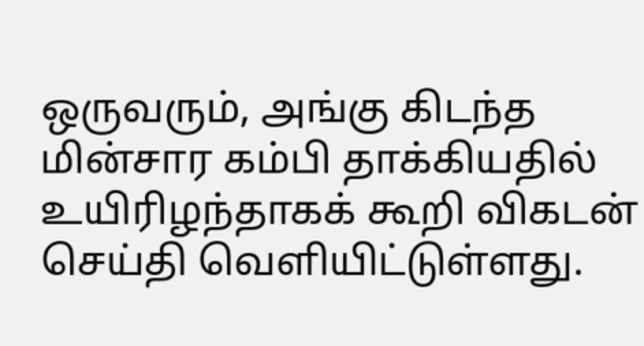ஒருவரும், அங்கு கிடந்த மின்சார கம்பி தாக்கியதில் உயிரிழந்தாகக் கூறி விகடன் செய்தி வெளியிட்டுள்ளது.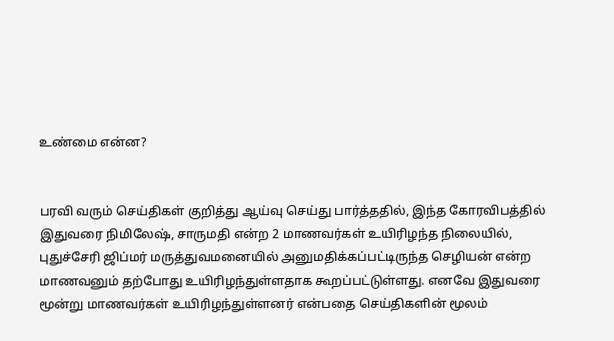உண்மை என்ன?


பரவி வரும் செய்திகள் குறித்து ஆய்வு செய்து பார்த்ததில், இந்த கோரவிபத்தில் இதுவரை நிமிலேஷ், சாருமதி என்ற 2 மாணவர்கள் உயிரிழந்த நிலையில், புதுச்சேரி ஜிப்மர் மருத்துவமனையில் அனுமதிக்கப்பட்டிருந்த செழியன் என்ற மாணவனும் தற்போது உயிரிழந்துள்ளதாக கூறப்பட்டுள்ளது. எனவே இதுவரை மூன்று மாணவர்கள் உயிரிழந்துள்ளனர் என்பதை செய்திகளின் மூலம்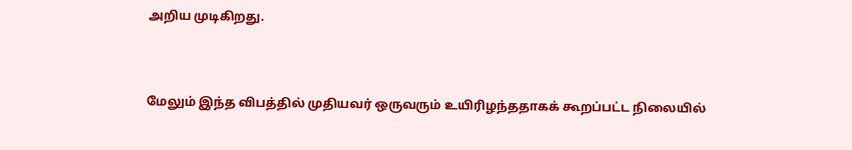அறிய முடிகிறது.



மேலும் இந்த விபத்தில் முதியவர் ஒருவரும் உயிரிழந்ததாகக் கூறப்பட்ட நிலையில்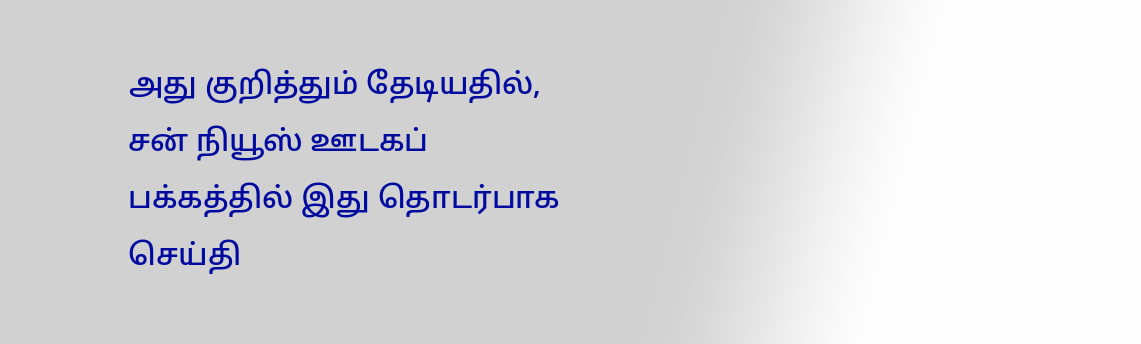அது குறித்தும் தேடியதில், சன் நியூஸ் ஊடகப் பக்கத்தில் இது தொடர்பாக செய்தி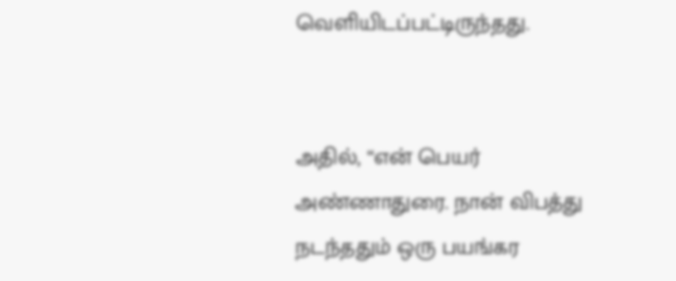வெளியிடப்பட்டிருந்தது.


அதில், “என் பெயர் அண்ணாதுரை. நான் விபத்து நடந்ததும் ஒரு பயங்கர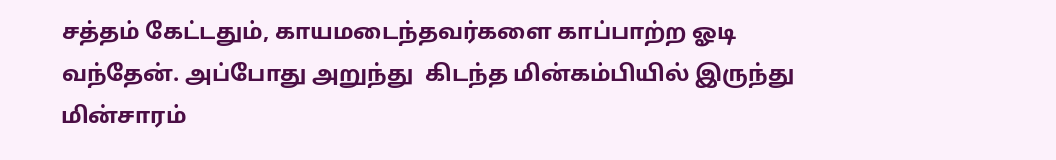சத்தம் கேட்டதும், காயமடைந்தவர்களை காப்பாற்ற ஓடி வந்தேன். அப்போது அறுந்து  கிடந்த மின்கம்பியில் இருந்து மின்சாரம்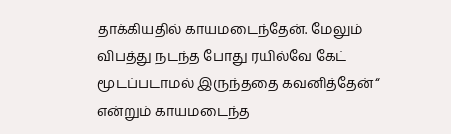தாக்கியதில் காயமடைந்தேன். மேலும் விபத்து நடந்த போது ரயில்வே கேட் மூடப்படாமல் இருந்ததை கவனித்தேன்“ என்றும் காயமடைந்த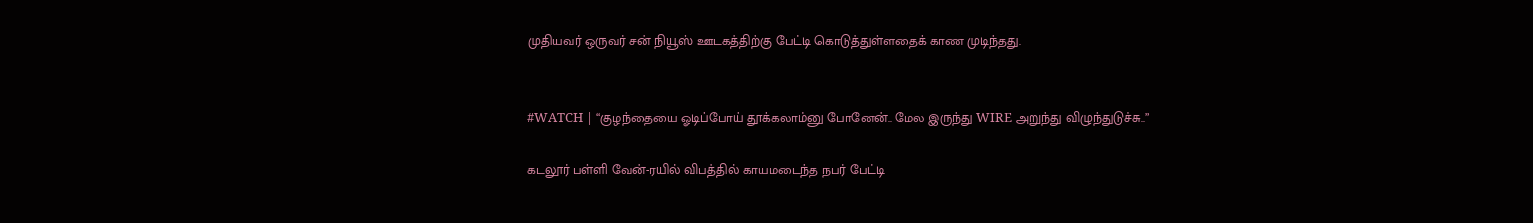முதியவர் ஒருவர் சன் நியூஸ் ஊடகத்திற்கு பேட்டி கொடுத்துள்ளதைக் காண முடிந்தது.


#WATCH | “குழந்தையை ஓடிப்போய் தூக்கலாம்னு போனேன்.. மேல இருந்து WIRE அறுந்து விழுந்துடுச்சு..”

கடலூர் பள்ளி வேன்-ரயில் விபத்தில் காயமடைந்த நபர் பேட்டி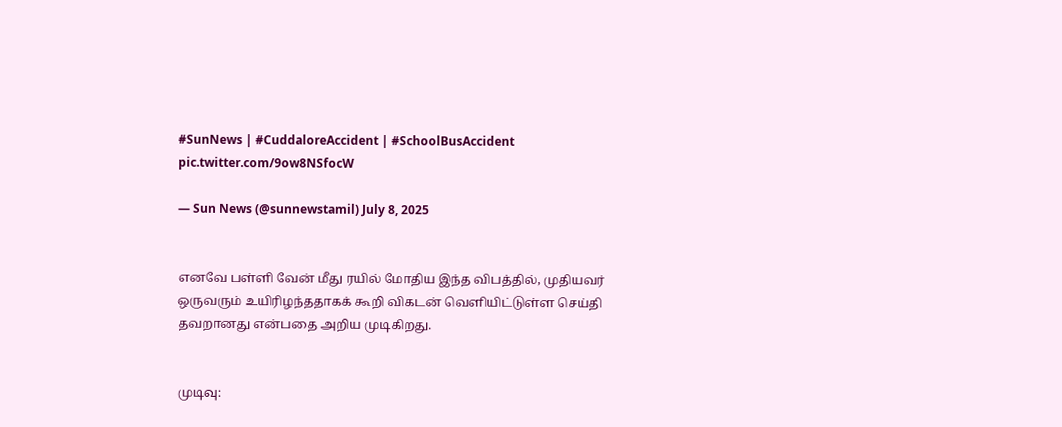#SunNews | #CuddaloreAccident | #SchoolBusAccident pic.twitter.com/9ow8NSfocW

— Sun News (@sunnewstamil) July 8, 2025


எனவே பள்ளி வேன் மீது ரயில் மோதிய இந்த விபத்தில், முதியவர் ஒருவரும் உயிரிழந்ததாகக் கூறி விகடன் வெளியிட்டுள்ள செய்தி தவறானது என்பதை அறிய முடிகிறது.


முடிவு: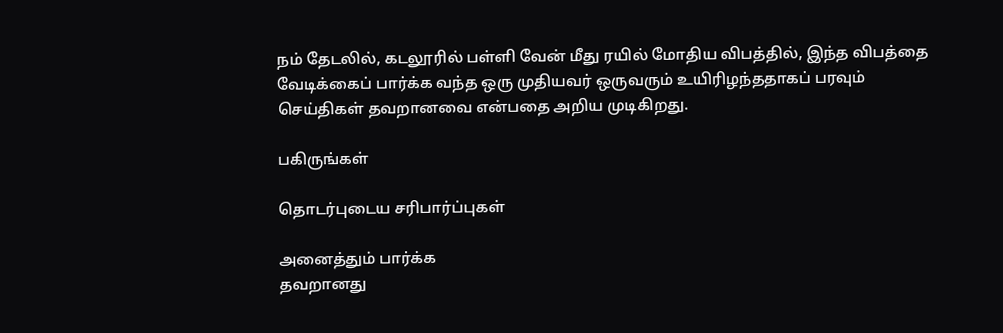நம் தேடலில், கடலூரில் பள்ளி வேன் மீது ரயில் மோதிய விபத்தில், இந்த விபத்தை வேடிக்கைப் பார்க்க வந்த ஒரு முதியவர் ஒருவரும் உயிரிழந்ததாகப் பரவும் செய்திகள் தவறானவை என்பதை அறிய முடிகிறது.

பகிருங்கள்

தொடர்புடைய சரிபார்ப்புகள்

அனைத்தும் பார்க்க
தவறானது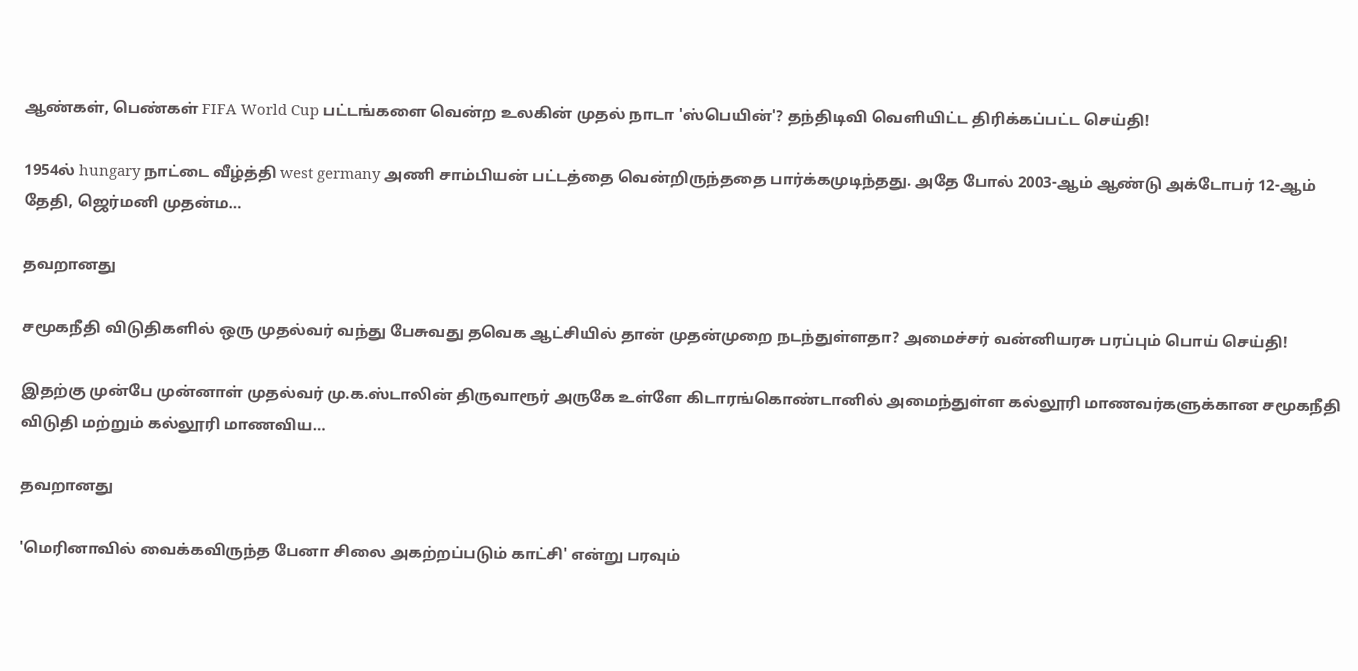ஆண்கள், பெண்கள் FIFA World Cup பட்டங்களை வென்ற உலகின் முதல் நாடா 'ஸ்பெயின்'? தந்திடிவி வெளியிட்ட திரிக்கப்பட்ட செய்தி!

1954ல் hungary நாட்டை வீழ்த்தி west germany அணி சாம்பியன் பட்டத்தை வென்றிருந்ததை பார்க்கமுடிந்தது. அதே போல் 2003-ஆம் ஆண்டு அக்டோபர் 12-ஆம் தேதி, ஜெர்மனி முதன்ம…

தவறானது

சமூகநீதி விடுதிகளில் ஒரு முதல்வர் வந்து பேசுவது தவெக ஆட்சியில் தான் முதன்முறை நடந்துள்ளதா? அமைச்சர் வன்னியரசு பரப்பும் பொய் செய்தி!

இதற்கு முன்பே முன்னாள் முதல்வர் மு.க.ஸ்டாலின் திருவாரூர் அருகே உள்ளே கிடாரங்கொண்டானில் அமைந்துள்ள கல்லூரி மாணவர்களுக்கான சமூகநீதி விடுதி மற்றும் கல்லூரி மாணவிய…

தவறானது

'மெரினாவில் வைக்கவிருந்த பேனா சிலை அகற்றப்படும் காட்சி' என்று பரவும்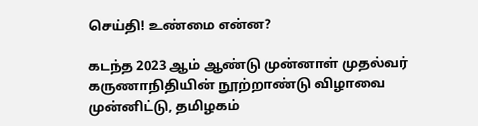செய்தி! உண்மை என்ன?

கடந்த 2023 ஆம் ஆண்டு முன்னாள் முதல்வர் கருணாநிதியின் நூற்றாண்டு விழாவை முன்னிட்டு, தமிழகம்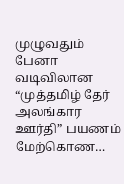முழுவதும் பேனா வடிவிலான “முத்தமிழ் தேர் அலங்கார ஊர்தி” பயணம் மேற்கொண…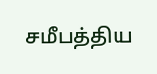சமீபத்திய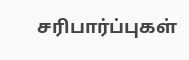சரிபார்ப்புகள்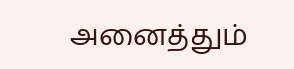அனைத்தும்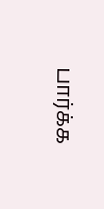பார்க்க